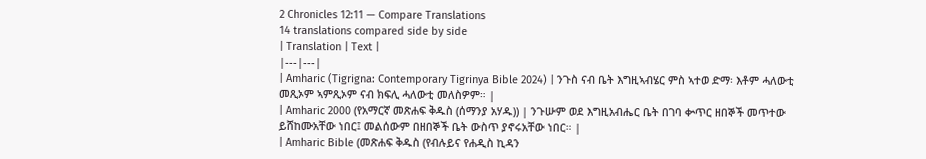2 Chronicles 12:11 — Compare Translations
14 translations compared side by side
| Translation | Text |
|---|---|
| Amharic (Tigrigna: Contemporary Tigrinya Bible 2024) | ንጉስ ናብ ቤት እግዚኣብሄር ምስ ኣተወ ድማ፡ እቶም ሓለውቲ መጺኦም ኣምጺኦም ናብ ክፍሊ ሓለውቲ መለስዎም። |
| Amharic 2000 (የአማርኛ መጽሐፍ ቅዱስ (ሰማንያ አሃዱ)) | ንጉሡም ወደ እግዚአብሔር ቤት በገባ ቍጥር ዘበኞች መጥተው ይሸከሙአቸው ነበር፤ መልሰውም በዘበኞች ቤት ውስጥ ያኖሩአቸው ነበር። |
| Amharic Bible (መጽሐፍ ቅዱስ (የብሉይና የሐዲስ ኪዳን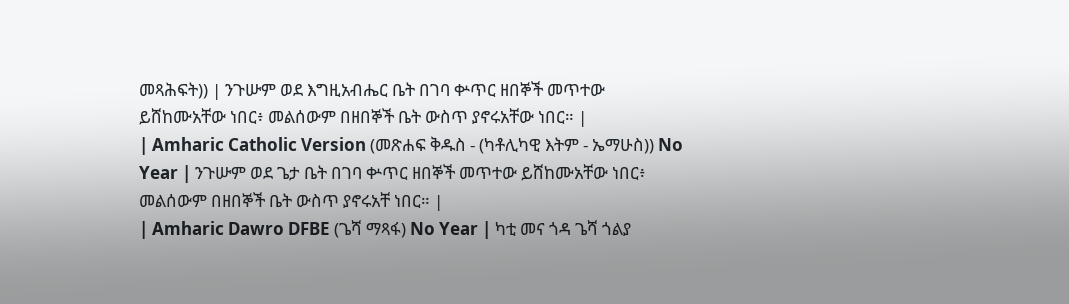መጻሕፍት)) | ንጉሡም ወደ እግዚአብሔር ቤት በገባ ቍጥር ዘበኞች መጥተው ይሸከሙአቸው ነበር፥ መልሰውም በዘበኞች ቤት ውስጥ ያኖሩአቸው ነበር። |
| Amharic Catholic Version (መጽሐፍ ቅዱስ - (ካቶሊካዊ እትም - ኤማሁስ)) No Year | ንጉሡም ወደ ጌታ ቤት በገባ ቍጥር ዘበኞች መጥተው ይሸከሙአቸው ነበር፥ መልሰውም በዘበኞች ቤት ውስጥ ያኖሩአቸ ነበር። |
| Amharic Dawro DFBE (ጌሻ ማጻፋ) No Year | ካቲ መና ጎዳ ጌሻ ጎልያ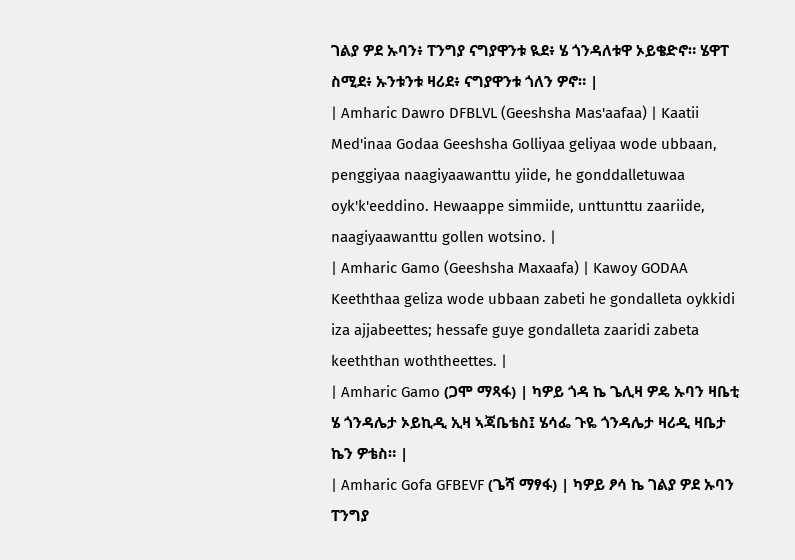ገልያ ዎደ ኡባን፥ ፐንግያ ናግያዋንቱ ዪደ፥ ሄ ጎንዳለቱዋ ኦይቄድኖ። ሄዋፐ ስሚደ፥ ኡንቱንቱ ዛሪደ፥ ናግያዋንቱ ጎለን ዎኖ። |
| Amharic Dawro DFBLVL (Geeshsha Mas'aafaa) | Kaatii Med'inaa Godaa Geeshsha Golliyaa geliyaa wode ubbaan, penggiyaa naagiyaawanttu yiide, he gonddalletuwaa oyk'k'eeddino. Hewaappe simmiide, unttunttu zaariide, naagiyaawanttu gollen wotsino. |
| Amharic Gamo (Geeshsha Maxaafa) | Kawoy GODAA Keeththaa geliza wode ubbaan zabeti he gondalleta oykkidi iza ajjabeettes; hessafe guye gondalleta zaaridi zabeta keeththan woththeettes. |
| Amharic Gamo (ጋሞ ማጻፋ) | ካዎይ ጎዳ ኬ ጌሊዛ ዎዴ ኡባን ዛቤቲ ሄ ጎንዳሌታ ኦይኪዲ ኢዛ ኣጃቤቴስ፤ ሄሳፌ ጉዬ ጎንዳሌታ ዛሪዲ ዛቤታ ኬን ዎቴስ። |
| Amharic Gofa GFBEVF (ጌሻ ማፃፋ) | ካዎይ ፆሳ ኬ ገልያ ዎደ ኡባን ፐንግያ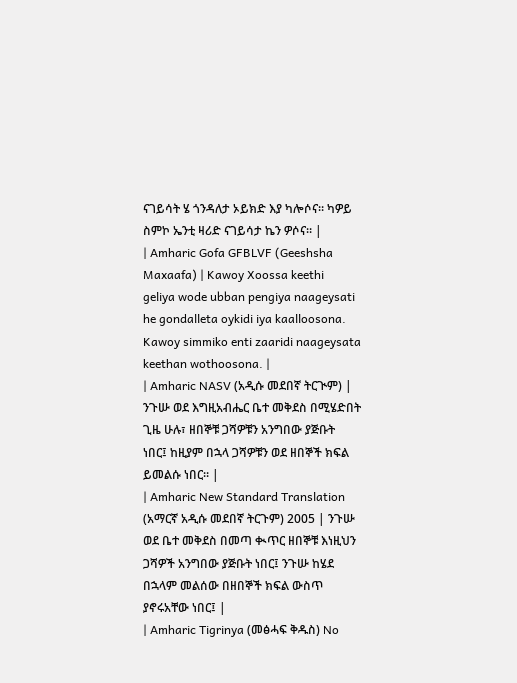ናገይሳት ሄ ጎንዳለታ ኦይክድ እያ ካሎሶና። ካዎይ ስምኮ ኤንቲ ዛሪድ ናገይሳታ ኬን ዎሶና። |
| Amharic Gofa GFBLVF (Geeshsha Maxaafa) | Kawoy Xoossa keethi geliya wode ubban pengiya naageysati he gondalleta oykidi iya kaalloosona. Kawoy simmiko enti zaaridi naageysata keethan wothoosona. |
| Amharic NASV (አዲሱ መደበኛ ትርጒም) | ንጉሡ ወደ እግዚአብሔር ቤተ መቅደስ በሚሄድበት ጊዜ ሁሉ፣ ዘበኞቹ ጋሻዎቹን አንግበው ያጅቡት ነበር፤ ከዚያም በኋላ ጋሻዎቹን ወደ ዘበኞች ክፍል ይመልሱ ነበር። |
| Amharic New Standard Translation (አማርኛ አዲሱ መደበኛ ትርጉም) 2005 | ንጉሡ ወደ ቤተ መቅደስ በመጣ ቊጥር ዘበኞቹ እነዚህን ጋሻዎች አንግበው ያጅቡት ነበር፤ ንጉሡ ከሄደ በኋላም መልሰው በዘበኞች ክፍል ውስጥ ያኖሩአቸው ነበር፤ |
| Amharic Tigrinya (መፅሓፍ ቅዱስ) No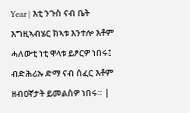Year | እቲ ንጉስ ናብ ቤት እግዚኣብሄር ክኣቱ እንተሎ እቶም ሓለውቲ ነቲ ዋላቱ ይፆርዎ ነበሩ፤ ብድሕሪኡ ድማ ናብ ሰፈር እቶም ዘብዐኛታት ይመልስዎ ነበሩ። |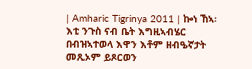| Amharic Tigrinya 2011 | ኰነ ኸኣ፡ እቲ ንጉስ ናብ ቤት እግዚኣብሄር በብዝኣተወላ እዋን እቶም ዘብዔኛታት መጺኦም ይጾርወን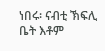ነበሩ፡ ናብቲ ኽፍሊ ቤት እቶም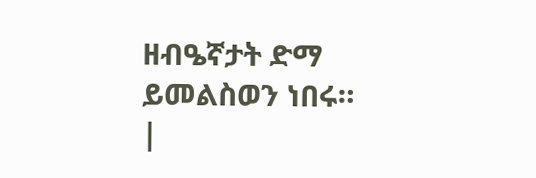ዘብዔኛታት ድማ ይመልስወን ነበሩ። |